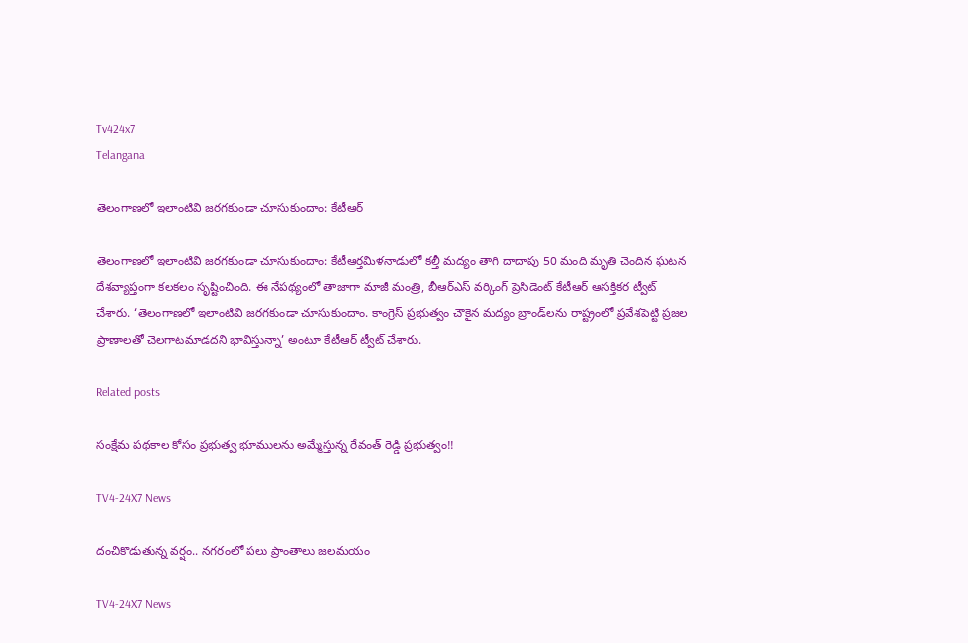Tv424x7
Telangana

తెలంగాణలో ఇలాంటివి జరగకుండా చూసుకుందాం: కేటీఆర్

తెలంగాణలో ఇలాంటివి జరగకుండా చూసుకుందాం: కేటీఆర్తమిళనాడులో కల్తీ మద్యం తాగి దాదాపు 50 మంది మృతి చెందిన ఘ‌ట‌న దేశ‌వ్యాప్తంగా క‌ల‌క‌లం సృష్టించింది. ఈ నేప‌థ్యంలో తాజాగా మాజీ మంత్రి, బీఆర్ఎస్ వ‌ర్కింగ్ ప్రెసిడెంట్ కేటీఆర్ ఆసక్తికర ట్వీట్ చేశారు. ‘తెలంగాణలో ఇలాంటివి జరగకుండా చూసుకుందాం. కాంగ్రెస్ ప్రభుత్వం చౌకైన మ‌ద్యం బ్రాండ్‌లను రాష్ట్రంలో ప్రవేశపెట్టి ప్రజల ప్రాణాలతో చెలగాటమాడదని భావిస్తున్నా’ అంటూ కేటీఆర్ ట్వీట్ చేశారు.

Related posts

సంక్షేమ పథకాల కోసం ప్రభుత్వ భూములను అమ్మేస్తున్న రేవంత్ రెడ్డి ప్రభుత్వం!!

TV4-24X7 News

దంచికొడుతున్న వర్షం.. నగరంలో పలు ప్రాంతాలు జలమయం

TV4-24X7 News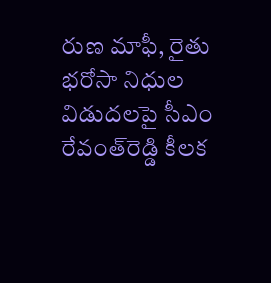రుణ మాఫీ, రైతు భరోసా నిధుల విడుదలపై సీఎం రేవంత్‌రెడ్డి కీలక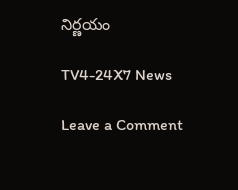నిర్ణయం

TV4-24X7 News

Leave a Comment